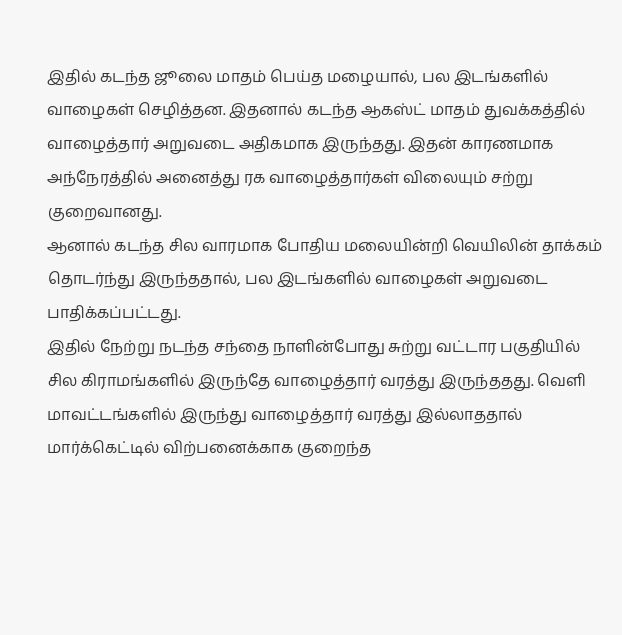இதில் கடந்த ஜூலை மாதம் பெய்த மழையால், பல இடங்களில் வாழைகள் செழித்தன. இதனால் கடந்த ஆகஸ்ட் மாதம் துவக்கத்தில் வாழைத்தார் அறுவடை அதிகமாக இருந்தது. இதன் காரணமாக அந்நேரத்தில் அனைத்து ரக வாழைத்தார்கள் விலையும் சற்று குறைவானது.
ஆனால் கடந்த சில வாரமாக போதிய மலையின்றி வெயிலின் தாக்கம் தொடர்ந்து இருந்ததால், பல இடங்களில் வாழைகள் அறுவடை பாதிக்கப்பட்டது.
இதில் நேற்று நடந்த சந்தை நாளின்போது சுற்று வட்டார பகுதியில் சில கிராமங்களில் இருந்தே வாழைத்தார் வரத்து இருந்ததது. வெளி மாவட்டங்களில் இருந்து வாழைத்தார் வரத்து இல்லாததால் மார்க்கெட்டில் விற்பனைக்காக குறைந்த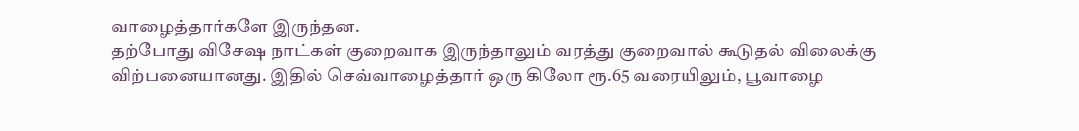வாழைத்தார்களே இருந்தன.
தற்போது விசேஷ நாட்கள் குறைவாக இருந்தாலும் வரத்து குறைவால் கூடுதல் விலைக்கு விற்பனையானது. இதில் செவ்வாழைத்தார் ஒரு கிலோ ரூ.65 வரையிலும், பூவாழை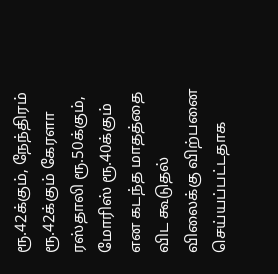ரூ.42க்கும், நேந்திரம் ரூ.42க்கும் கேரளா ரஸ்தாலி ரூ.50க்கும், மோரிஸ் ரூ.40க்கும் என கடந்த மாதத்தை விட கூடுதல் விலைக்கு விற்பனை செய்யப்பட்டதாக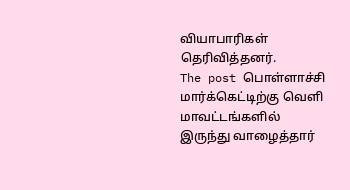வியாபாரிகள் தெரிவித்தனர்.
The post பொள்ளாச்சி மார்க்கெட்டிற்கு வெளி மாவட்டங்களில் இருந்து வாழைத்தார்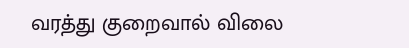வரத்து குறைவால் விலை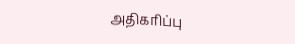அதிகரிப்பு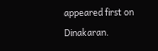appeared first on Dinakaran.